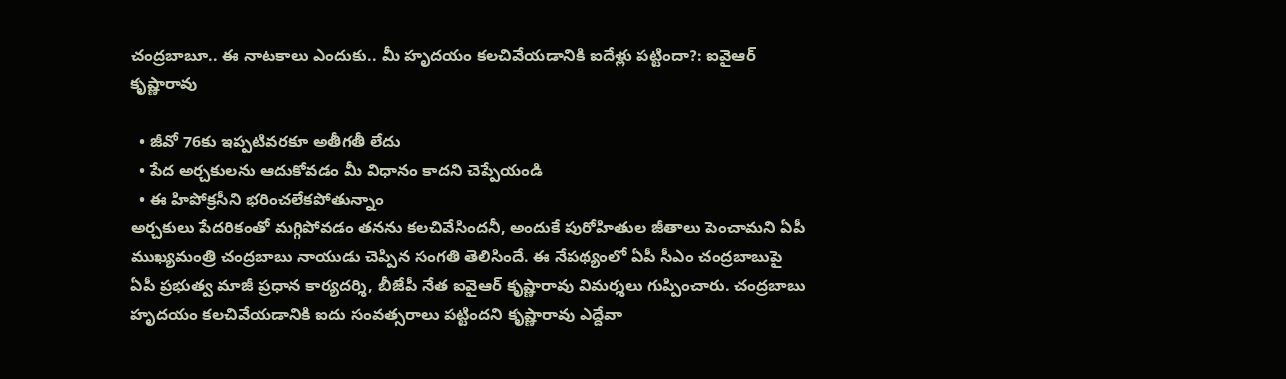చంద్రబాబూ.. ఈ నాటకాలు ఎందుకు.. మీ హృదయం కలచివేయడానికి ఐదేళ్లు పట్టిందా?: ఐవైఆర్ కృష్ణారావు

  • జీవో 76కు ఇప్పటివరకూ అతీగతీ లేదు
  • పేద అర్చకులను ఆదుకోవడం మీ విధానం కాదని చెప్పేయండి
  • ఈ హిపోక్రసీని భరించలేకపోతున్నాం
అర్చకులు పేదరికంతో మగ్గిపోవడం తనను కలచివేసిందనీ, అందుకే పురోహితుల జీతాలు పెంచామని ఏపీ ముఖ్యమంత్రి చంద్రబాబు నాయుడు చెప్పిన సంగతి తెలిసిందే. ఈ నేపథ్యంలో ఏపీ సీఎం చంద్రబాబుపై ఏపీ ప్రభుత్వ మాజీ ప్రధాన కార్యదర్శి, బీజేపీ నేత ఐవైఆర్ కృష్ణారావు విమర్శలు గుప్పించారు. చంద్రబాబు  హృదయం కలచివేయడానికి ఐదు సంవత్సరాలు పట్టిందని కృష్ణారావు ఎద్దేవా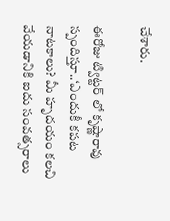చేశారు.

ఈరోజు ట్విట్టర్ లో కృష్ణారావు స్పందిస్తూ..‘ఎందుకీ కపట నాటకాలు? మీ హృదయం కలచి వేయడానికి ఐదు సంవత్సరాలు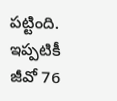పట్టింది. ఇప్పటికీ జీవో 76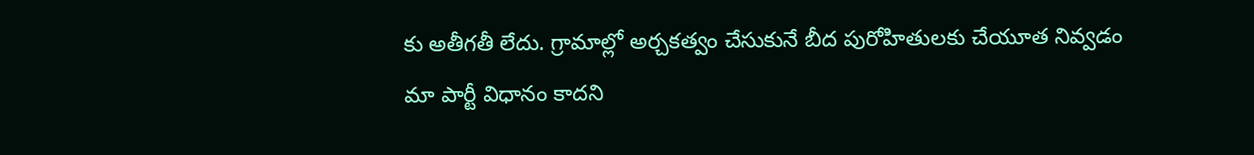కు అతీగతీ లేదు. గ్రామాల్లో అర్చకత్వం చేసుకునే బీద పురోహితులకు చేయూత నివ్వడం మా పార్టీ విధానం కాదని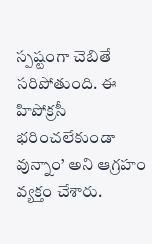స్పష్టంగా చెబితే సరిపోతుంది. ఈ హిపోక్రసీ భరించలేకుండా వున్నాం’ అని ఆగ్రహం వ్యక్తం చేశారు.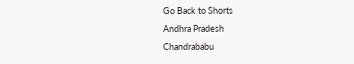Go Back to Shorts
Andhra Pradesh
Chandrababu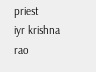priest
iyr krishna rao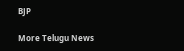BJP

More Telugu News